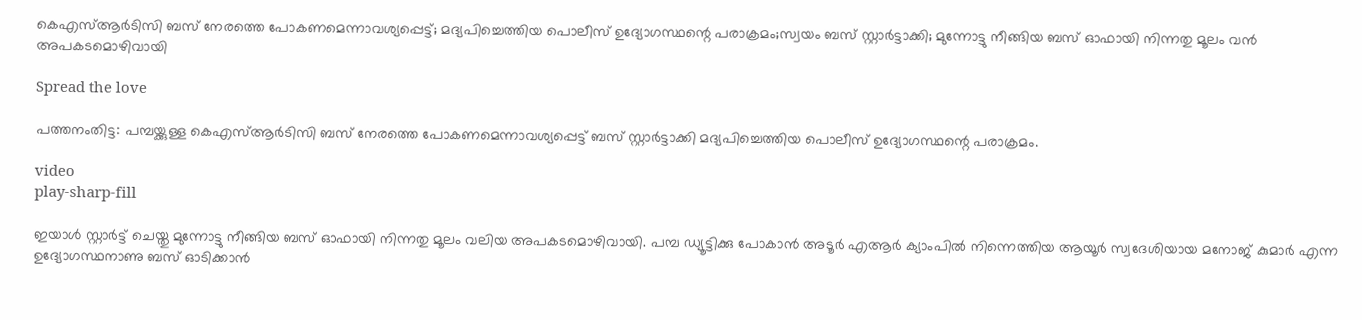കെഎസ്ആർടിസി ബസ് നേരത്തെ പോകണമെന്നാവശ്യപ്പെട്ട്; മദ്യപിച്ചെത്തിയ പൊലീസ് ഉദ്യോഗസ്ഥന്റെ പരാക്രമം;സ്വയം ബസ് സ്റ്റാർട്ടാക്കി; മുന്നോട്ടു നീങ്ങിയ ബസ് ഓഫായി നിന്നതു മൂലം വൻ അപകടമൊഴിവായി

Spread the love

പത്തനംതിട്ട: പമ്പയ്ക്കുള്ള കെഎസ്ആർടിസി ബസ് നേരത്തെ പോകണമെന്നാവശ്യപ്പെട്ട് ബസ് സ്റ്റാർട്ടാക്കി മദ്യപിച്ചെത്തിയ പൊലീസ് ഉദ്യോഗസ്ഥന്റെ പരാക്രമം.

video
play-sharp-fill

ഇയാൾ സ്റ്റാർട്ട് ചെയ്തു മുന്നോട്ടു നീങ്ങിയ ബസ് ഓഫായി നിന്നതു മൂലം വലിയ അപകടമൊഴിവായി. പമ്പ ഡ്യൂട്ടിക്കു പോകാൻ അടൂർ എആർ ക്യാംപിൽ നിന്നെത്തിയ ആയൂർ സ്വദേശിയായ മനോജ് കുമാർ എന്ന ഉദ്യോഗസ്ഥനാണു ബസ് ഓടിക്കാൻ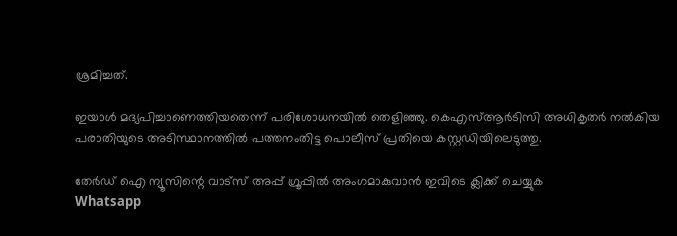ശ്രമിച്ചത്.

ഇയാൾ മദ്യപിച്ചാണെത്തിയതെന്ന് പരിശോധനയിൽ തെളിഞ്ഞു. കെഎസ്ആർടിസി അധികൃതർ നൽകിയ പരാതിയുടെ അടിസ്ഥാനത്തിൽ പത്തനംതിട്ട പൊലീസ് പ്രതിയെ കസ്റ്റഡിയിലെടുത്തു.

തേർഡ് ഐ ന്യൂസിന്റെ വാട്സ് അപ്പ് ഗ്രൂപ്പിൽ അംഗമാകുവാൻ ഇവിടെ ക്ലിക്ക് ചെയ്യുക
Whatsapp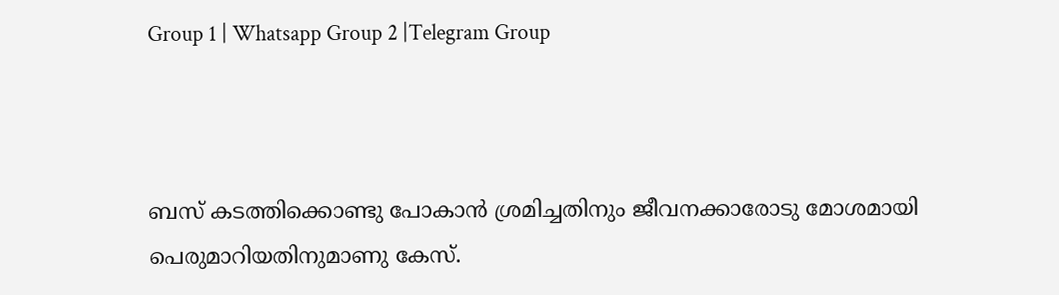Group 1 | Whatsapp Group 2 |Telegram Group



ബസ് കടത്തിക്കൊണ്ടു പോകാൻ ശ്രമിച്ചതിനും ജീവനക്കാരോടു മോശമായി പെരുമാറിയതിനുമാണു കേസ്.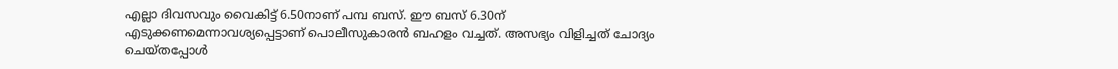എല്ലാ ദിവസവും വൈകിട്ട് 6.50നാണ് പമ്പ ബസ്. ഈ ബസ് 6.30ന് എടുക്കണമെന്നാവശ്യപ്പെട്ടാണ് പൊലീസുകാരൻ ബഹളം വച്ചത്. അസഭ്യം വിളിച്ചത് ചോദ്യം ചെയ്തപ്പോൾ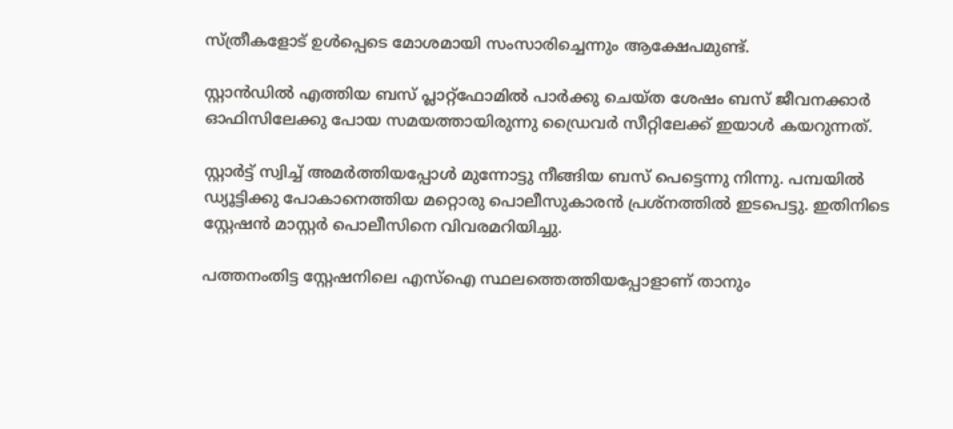സ്ത്രീകളോട് ഉൾപ്പെടെ മോശമായി സംസാരിച്ചെന്നും ആക്ഷേപമുണ്ട്.

സ്റ്റാൻഡിൽ എത്തിയ ബസ് പ്ലാറ്റ്‌ഫോമിൽ പാർക്കു ചെയ്ത ശേഷം ബസ് ജീവനക്കാർ ഓഫിസിലേക്കു പോയ സമയത്തായിരുന്നു ഡ്രൈവർ സീറ്റിലേക്ക് ഇയാൾ കയറുന്നത്.

സ്റ്റാർട്ട് സ്വിച്ച് അമർത്തിയപ്പോൾ മുന്നോട്ടു നീങ്ങിയ ബസ് പെട്ടെന്നു നിന്നു. പമ്പയിൽ ഡ്യൂട്ടിക്കു പോകാനെത്തിയ മറ്റൊരു പൊലീസുകാരൻ പ്രശ്നത്തിൽ ഇടപെട്ടു. ഇതിനിടെ സ്റ്റേഷൻ മാസ്റ്റർ പൊലീസിനെ വിവരമറിയിച്ചു.

പത്തനംതിട്ട സ്റ്റേഷനിലെ എസ്ഐ സ്ഥലത്തെത്തിയപ്പോളാണ് താനും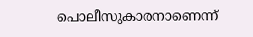പൊലീസുകാരനാണെന്ന്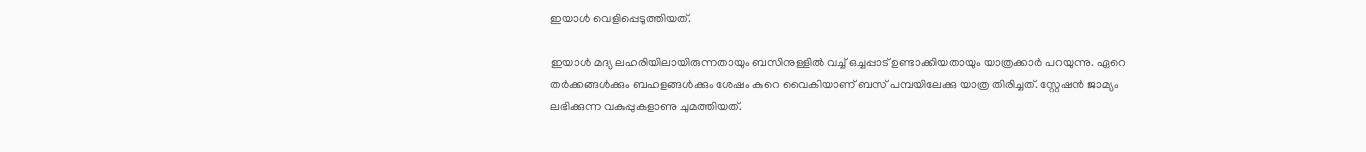ഇയാൾ വെളിപ്പെടുത്തിയത്.

ഇയാൾ മദ്യ ലഹരിയിലായിരുന്നതായും ബസിനുള്ളിൽ വച്ച് ഒച്ചപ്പാട് ഉണ്ടാക്കിയതായും യാത്രക്കാർ പറയുന്നു. ഏറെ തർക്കങ്ങൾക്കും ബഹളങ്ങൾക്കും ശേഷം കുറെ വൈകിയാണ് ബസ് പമ്പയിലേക്കു യാത്ര തിരിച്ചത്. സ്റ്റേഷൻ ജാമ്യം ലഭിക്കുന്ന വകുപ്പുകളാണു ചുമത്തിയത്.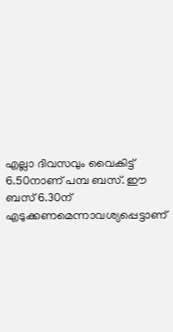എല്ലാ ദിവസവും വൈകിട്ട് 6.50നാണ് പമ്പ ബസ്. ഈ ബസ് 6.30ന് എടുക്കണമെന്നാവശ്യപ്പെട്ടാണ്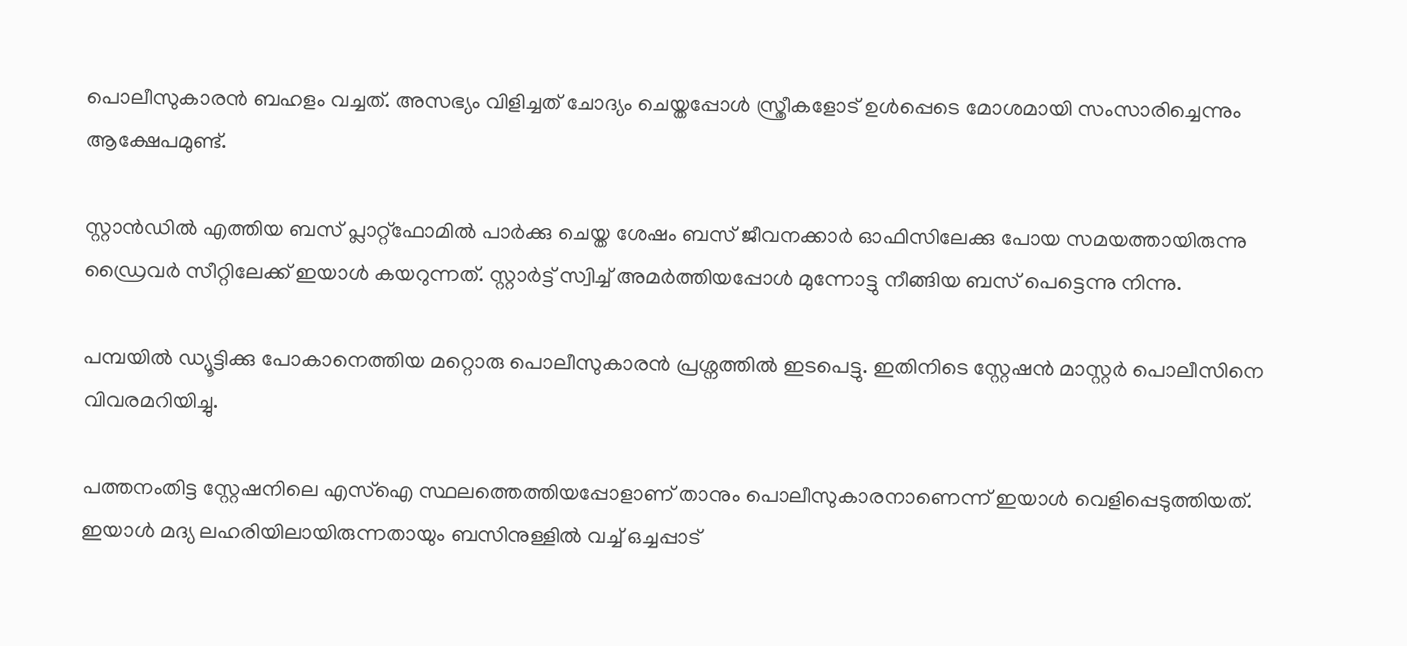പൊലീസുകാരൻ ബഹളം വച്ചത്. അസഭ്യം വിളിച്ചത് ചോദ്യം ചെയ്തപ്പോൾ സ്ത്രീകളോട് ഉൾപ്പെടെ മോശമായി സംസാരിച്ചെന്നും ആക്ഷേപമുണ്ട്.

സ്റ്റാൻഡിൽ എത്തിയ ബസ് പ്ലാറ്റ്‌ഫോമിൽ പാർക്കു ചെയ്ത ശേഷം ബസ് ജീവനക്കാർ ഓഫിസിലേക്കു പോയ സമയത്തായിരുന്നു ഡ്രൈവർ സീറ്റിലേക്ക് ഇയാൾ കയറുന്നത്. സ്റ്റാർട്ട് സ്വിച്ച് അമർത്തിയപ്പോൾ മുന്നോട്ടു നീങ്ങിയ ബസ് പെട്ടെന്നു നിന്നു.

പമ്പയിൽ ഡ്യൂട്ടിക്കു പോകാനെത്തിയ മറ്റൊരു പൊലീസുകാരൻ പ്രശ്നത്തിൽ ഇടപെട്ടു. ഇതിനിടെ സ്റ്റേഷൻ മാസ്റ്റർ പൊലീസിനെ വിവരമറിയിച്ചു.

പത്തനംതിട്ട സ്റ്റേഷനിലെ എസ്ഐ സ്ഥലത്തെത്തിയപ്പോളാണ് താനും പൊലീസുകാരനാണെന്ന് ഇയാൾ വെളിപ്പെടുത്തിയത്. ഇയാൾ മദ്യ ലഹരിയിലായിരുന്നതായും ബസിനുള്ളിൽ വച്ച് ഒച്ചപ്പാട്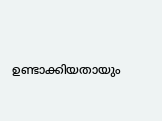ഉണ്ടാക്കിയതായും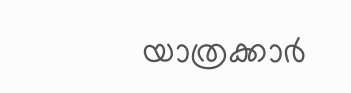യാത്രക്കാർ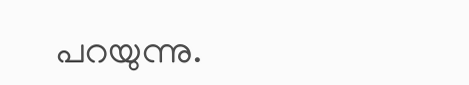പറയുന്നു.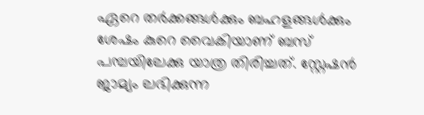ഏറെ തർക്കങ്ങൾക്കും ബഹളങ്ങൾക്കും ശേഷം കുറെ വൈകിയാണ് ബസ് പമ്പയിലേക്കു യാത്ര തിരിച്ചത്. സ്റ്റേഷൻ ജാമ്യം ലഭിക്കുന്ന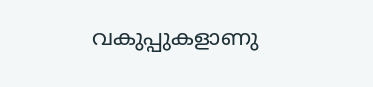വകുപ്പുകളാണു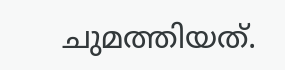ചുമത്തിയത്.